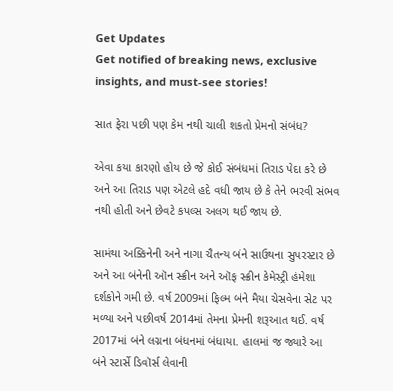Get Updates
Get notified of breaking news, exclusive insights, and must-see stories!

સાત ફેરા પછી પણ કેમ નથી ચાલી શકતો પ્રેમનો સંબંધ?

એવા કયા કારણો હોય છે જે કોઈ સંબંધમાં તિરાડ પેદા કરે છે અને આ તિરાડ પણ એટલે હદે વધી જાય છે કે તેને ભરવી સંભવ નથી હોતી અને છેવટે કપલ્સ અલગ થઈ જાય છે.

સામંથા અક્કિનેની અને નાગા ચૈતન્ય બંને સાઉથના સુપરસ્ટાર છે અને આ બંનેની ઑન સ્ક્રીન અને ઑફ સ્ક્રીન કેમેસ્ટ્રી હંમેશા દર્શકોને ગમી છે. વર્ષ 2009માં ફિલ્મ બંને મૈયા ચેસવેના સેટ પર મળ્યા અને પછીવર્ષ 2014માં તેમના પ્રેમની શરૂઆત થઈ. વર્ષ 2017માં બંને લગ્નના બંધનમાં બંધાયા. હાલમાં જ જ્યારે આ બંને સ્ટાર્સે ડિવૉર્સ લેવાની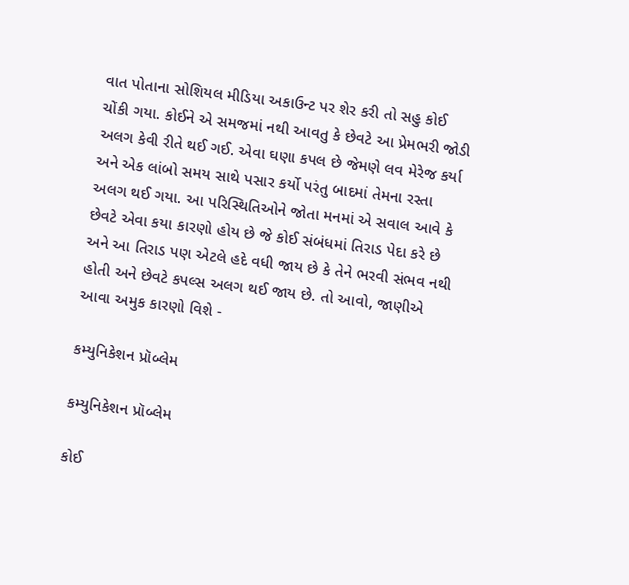વાત પોતાના સોશિયલ મીડિયા અકાઉન્ટ પર શેર કરી તો સહુ કોઈ ચોંકી ગયા. કોઈને એ સમજમાં નથી આવતુ કે છેવટે આ પ્રેમભરી જોડી અલગ કેવી રીતે થઈ ગઈ. એવા ઘણા કપલ છે જેમણે લવ મેરેજ કર્યા અને એક લાંબો સમય સાથે પસાર કર્યો પરંતુ બાદમાં તેમના રસ્તા અલગ થઈ ગયા. આ પરિસ્થિતિઓને જોતા મનમાં એ સવાલ આવે કે છેવટે એવા કયા કારણો હોય છે જે કોઈ સંબંધમાં તિરાડ પેદા કરે છે અને આ તિરાડ પણ એટલે હદે વધી જાય છે કે તેને ભરવી સંભવ નથી હોતી અને છેવટે કપલ્સ અલગ થઈ જાય છે. તો આવો, જાણીએ આવા અમુક કારણો વિશે -

કમ્યુનિકેશન પ્રૉબ્લેમ

કમ્યુનિકેશન પ્રૉબ્લેમ

કોઈ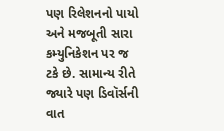પણ રિલેશનનો પાયો અને મજબૂતી સારા કમ્યુનિકેશન પર જ ટકે છે. સામાન્ય રીતે જ્યારે પણ ડિવૉર્સની વાત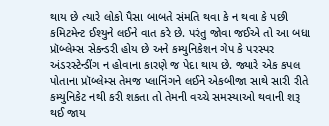થાય છે ત્યારે લોકો પૈસા બાબતે સંમતિ થવા કે ન થવા કે પછી કમિટમેન્ટ ઈશ્યુને લઈને વાત કરે છે. પરંતુ જોવા જઈએ તો આ બધા પ્રૉબ્લેમ્સ સેકન્ડરી હોય છે અને કમ્યુનિકેશન ગેપ કે પરસ્પર અંડરસ્ટેન્ડીંગ ન હોવાના કારણે જ પેદા થાય છે. જ્યારે એક કપલ પોતાના પ્રૉબ્લેમ્સ તેમજ પ્લાનિંગને લઈને એકબીજા સાથે સારી રીતે કમ્યુનિકેટ નથી કરી શકતા તો તેમની વચ્ચે સમસ્યાઓ થવાની શરૂ થઈ જાય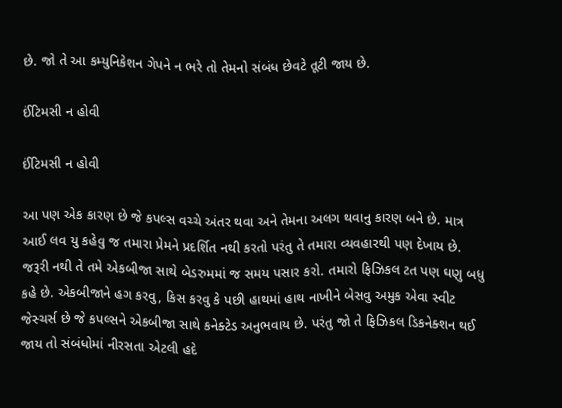છે. જો તે આ કમ્યુનિકેશન ગેપને ન ભરે તો તેમનો સંબંધ છેવટે તૂટી જાય છે.

ઈંટિમસી ન હોવી

ઈંટિમસી ન હોવી

આ પણ એક કારણ છે જે કપલ્સ વચ્ચે અંતર થવા અને તેમના અલગ થવાનુ કારણ બને છે. માત્ર આઈ લવ યુ કહેવુ જ તમારા પ્રેમને પ્રદર્શિત નથી કરતો પરંતુ તે તમારા વ્યવહારથી પણ દેખાય છે. જરૂરી નથી તે તમે એકબીજા સાથે બેડરુમમાં જ સમય પસાર કરો. તમારો ફિઝિકલ ટત પણ ઘણુ બધુ કહે છે. એકબીજાને હગ કરવુ, કિસ કરવુ કે પછી હાથમાં હાથ નાખીને બેસવુ અમુક એવા સ્વીટ જેસ્ચર્સ છે જે કપલ્સને એકબીજા સાથે કનેક્ટેડ અનુભવાય છે. પરંતુ જો તે ફિઝિકલ ડિકનેક્શન થઈ જાય તો સંબંધોમાં નીરસતા એટલી હદે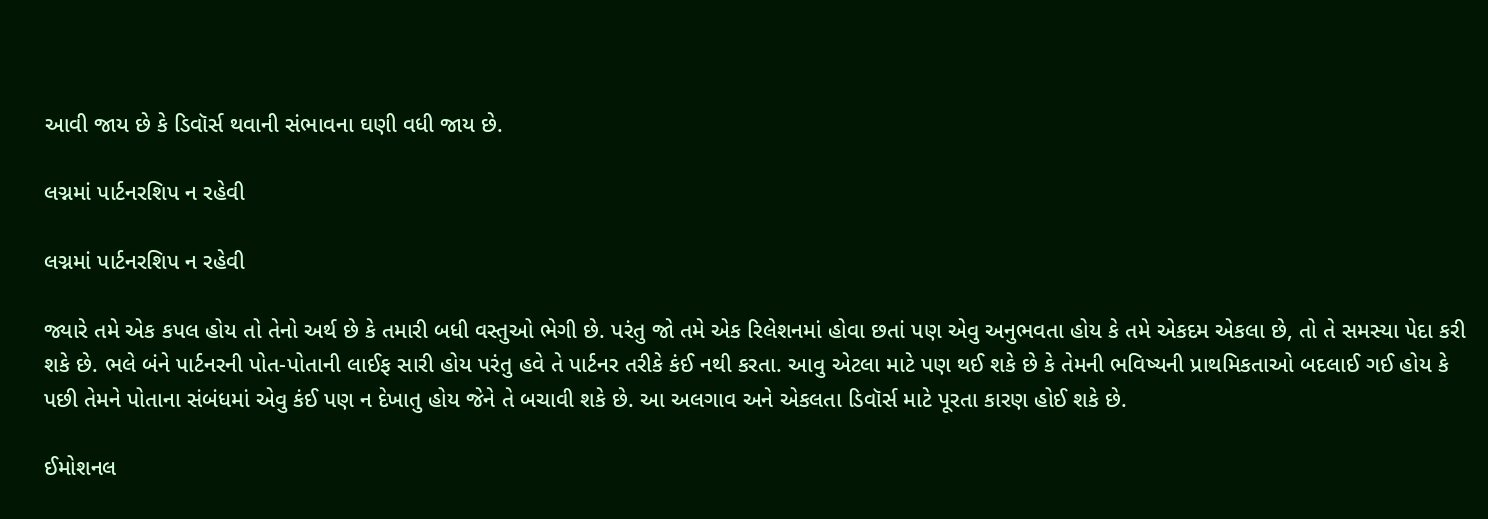આવી જાય છે કે ડિવૉર્સ થવાની સંભાવના ઘણી વધી જાય છે.

લગ્નમાં પાર્ટનરશિપ ન રહેવી

લગ્નમાં પાર્ટનરશિપ ન રહેવી

જ્યારે તમે એક કપલ હોય તો તેનો અર્થ છે કે તમારી બધી વસ્તુઓ ભેગી છે. પરંતુ જો તમે એક રિલેશનમાં હોવા છતાં પણ એવુ અનુભવતા હોય કે તમે એકદમ એકલા છે, તો તે સમસ્યા પેદા કરી શકે છે. ભલે બંને પાર્ટનરની પોત-પોતાની લાઈફ સારી હોય પરંતુ હવે તે પાર્ટનર તરીકે કંઈ નથી કરતા. આવુ એટલા માટે પણ થઈ શકે છે કે તેમની ભવિષ્યની પ્રાથમિકતાઓ બદલાઈ ગઈ હોય કે પછી તેમને પોતાના સંબંધમાં એવુ કંઈ પણ ન દેખાતુ હોય જેને તે બચાવી શકે છે. આ અલગાવ અને એકલતા ડિવૉર્સ માટે પૂરતા કારણ હોઈ શકે છે.

ઈમોશનલ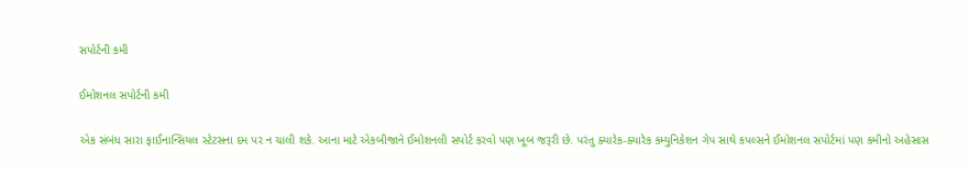સપોર્ટની કમી

ઈમોશનલ સપોર્ટની કમી

એક સંબંધ સારા ફાઈનાન્સિયલ સ્ટેટસના દમ પર ન ચાલી શકે. આના માટે એકબીજાને ઈમોશનલી સપોર્ટ કરવો પણ ખૂબ જરૂરી છે. પરંતુ ક્યારેક-ક્યારેક કમ્યુનિકેશન ગેપ સાથે કપલ્સને ઈમોશનલ સપોર્ટમાં પણ કમીનો અહેસાસ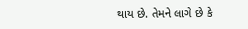થાય છે. તેમને લાગે છે કે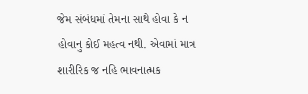જેમ સંબંધમાં તેમના સાથે હોવા કે ન હોવાનુ કોઈ મહત્વ નથી. એવામાં માત્ર શારીરિક જ નહિ ભાવનાત્મક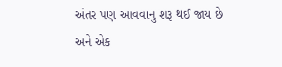અંતર પણ આવવાનુ શરૂ થઈ જાય છે અને એક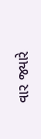વાર જ્યારે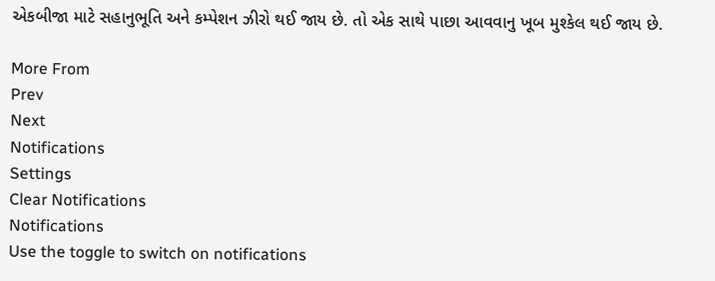એકબીજા માટે સહાનુભૂતિ અને કમ્પેશન ઝીરો થઈ જાય છે. તો એક સાથે પાછા આવવાનુ ખૂબ મુશ્કેલ થઈ જાય છે.

More From
Prev
Next
Notifications
Settings
Clear Notifications
Notifications
Use the toggle to switch on notifications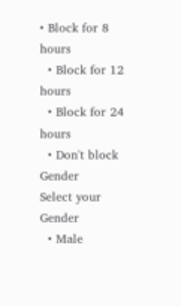• Block for 8 hours
  • Block for 12 hours
  • Block for 24 hours
  • Don't block
Gender
Select your Gender
  • Male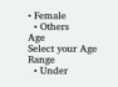• Female
  • Others
Age
Select your Age Range
  • Under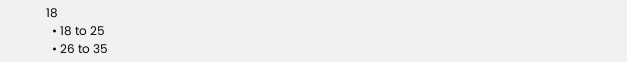18
  • 18 to 25
  • 26 to 35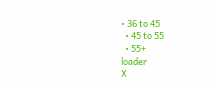• 36 to 45
  • 45 to 55
  • 55+
loader
X